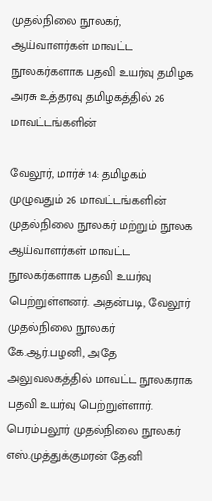முதல்நிலை நூலகர், ஆய்வாளர்கள் மாவட்ட நூலகர்களாக பதவி உயர்வு தமிழக அரசு உத்தரவு தமிழகத்தில் 26 மாவட்டங்களின்

வேலூர், மார்ச் 14: தமிழகம் முழுவதும் 26 மாவட்டங்களின் முதல்நிலை நூலகர் மற்றும் நூலக ஆய்வாளர்கள் மாவட்ட நூலகர்களாக பதவி உயர்வு பெற்றுள்ளனர். அதன்படி, வேலூர் முதல்நிலை நூலகர் கே.ஆர்.பழனி, அதே அலுவலகத்தில் மாவட்ட நூலகராக பதவி உயர்வு பெற்றுள்ளார். பெரம்பலூர் முதல்நிலை நூலகர் எஸ்.முத்துக்குமரன் தேனி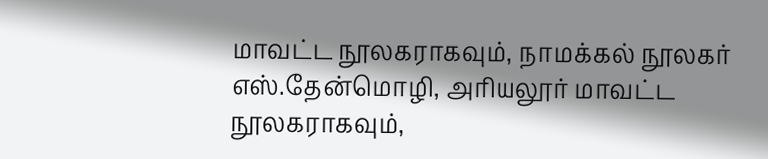மாவட்ட நூலகராகவும், நாமக்கல் நூலகர் எஸ்.தேன்மொழி, அரியலூர் மாவட்ட நூலகராகவும்,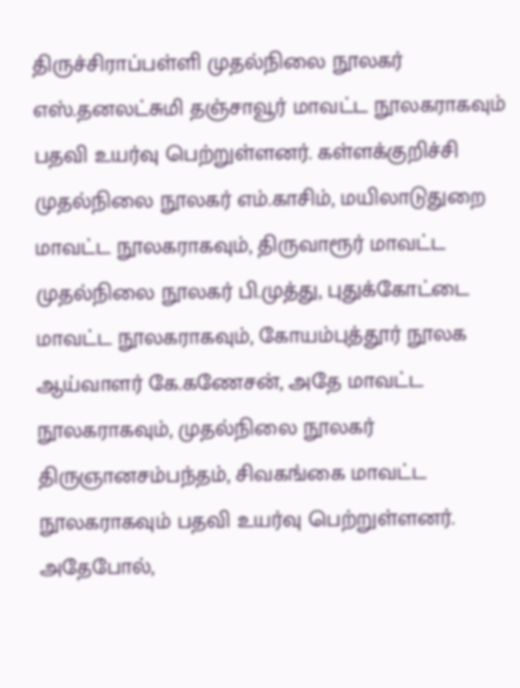திருச்சிராப்பள்ளி முதல்நிலை நூலகர் எஸ்.தனலட்சுமி தஞ்சாவூர் மாவட்ட நூலகராகவும் பதவி உயர்வு பெற்றுள்ளனர். கள்ளக்குறிச்சி முதல்நிலை நூலகர் எம்.காசிம், மயிலாடுதுறை மாவட்ட நூலகராகவும், திருவாரூர் மாவட்ட முதல்நிலை நூலகர் பி.முத்து, புதுக்கோட்டை மாவட்ட நூலகராகவும், கோயம்புத்தூர் நூலக ஆய்வாளர் கே.கணேசன், அதே மாவட்ட நூலகராகவும், முதல்நிலை நூலகர் திருஞானசம்பந்தம், சிவகங்கை மாவட்ட நூலகராகவும் பதவி உயர்வு பெற்றுள்ளனர். அதேபோல்,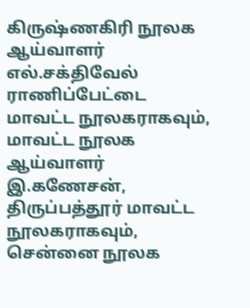கிருஷ்ணகிரி நூலக ஆய்வாளர் எல்.சக்திவேல் ராணிப்பேட்டை மாவட்ட நூலகராகவும், மாவட்ட நூலக ஆய்வாளர் இ.கணேசன், திருப்பத்தூர் மாவட்ட நூலகராகவும், சென்னை நூலக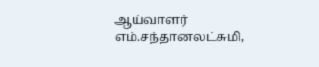ஆய்வாளர் எம்.சந்தானலட்சுமி,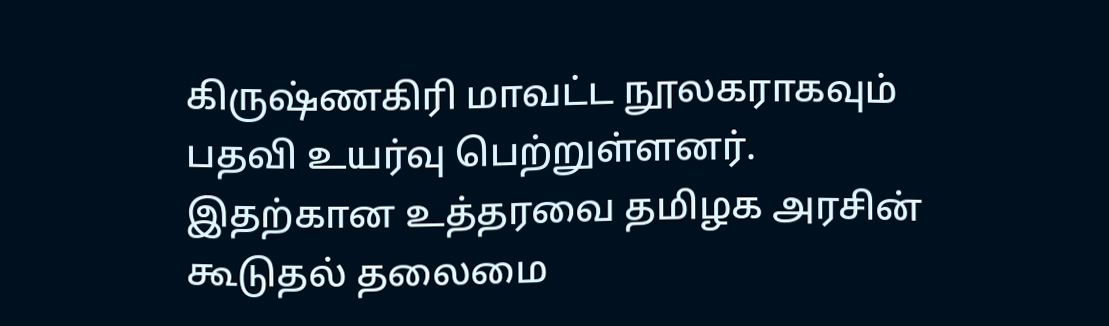கிருஷ்ணகிரி மாவட்ட நூலகராகவும் பதவி உயர்வு பெற்றுள்ளனர். இதற்கான உத்தரவை தமிழக அரசின் கூடுதல் தலைமை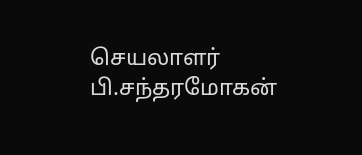செயலாளர் பி.சந்தரமோகன்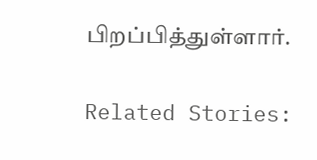பிறப்பித்துள்ளார்.

Related Stories: